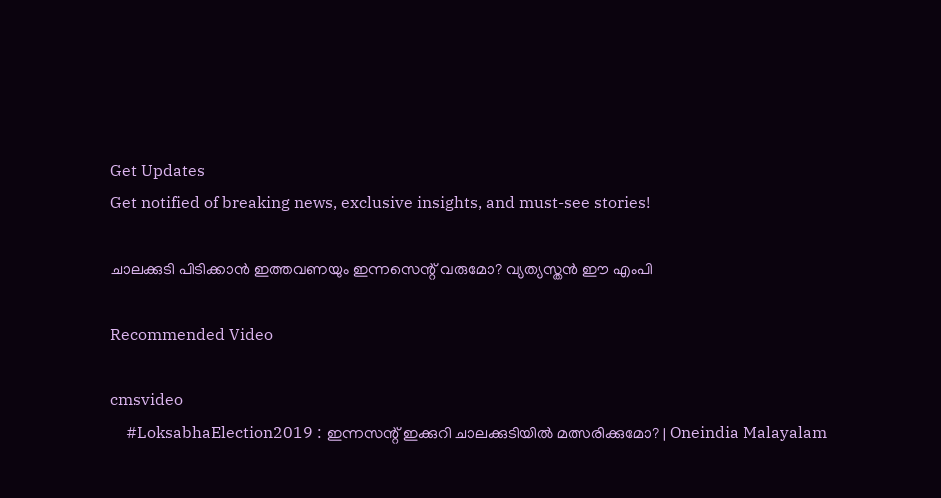Get Updates
Get notified of breaking news, exclusive insights, and must-see stories!

ചാലക്കുടി പിടിക്കാൻ ഇത്തവണയും ഇന്നസെന്റ് വരുമോ? വ്യത്യസ്തൻ ഈ എംപി

Recommended Video

cmsvideo
    #LoksabhaElection2019 : ഇന്നസന്റ് ഇക്കുറി ചാലക്കുടിയിൽ മത്സരിക്കുമോ? | Oneindia Malayalam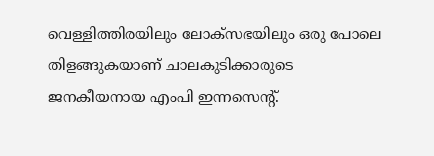വെള്ളിത്തിരയിലും ലോക്സഭയിലും ഒരു പോലെ തിളങ്ങുകയാണ് ചാലകുടിക്കാരുടെ ജനകീയനായ എംപി ഇന്നസെന്റ്.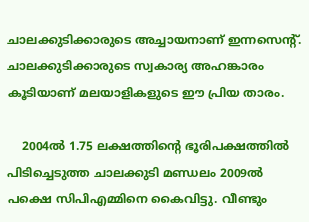ചാലക്കുടിക്കാരുടെ അച്ചായനാണ് ഇന്നസെന്റ്. ചാലക്കുടിക്കാരുടെ സ്വകാര്യ അഹങ്കാരം കൂടിയാണ് മലയാളികളുടെ ഈ പ്രിയ താരം.

    2004ൽ 1.75 ലക്ഷത്തിന്റെ ഭൂരിപക്ഷത്തിൽ പിടിച്ചെടുത്ത ചാലക്കുടി മണ്ഡലം 2009ൽ പക്ഷെ സിപിഎമ്മിനെ കൈവിട്ടു. വീണ്ടും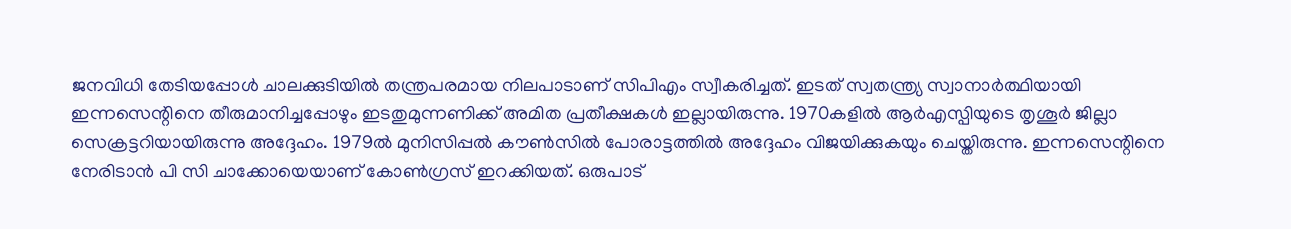ജനവിധി തേടിയപ്പോൾ ചാലക്കുടിയിൽ തന്ത്രപരമായ നിലപാടാണ് സിപിഎം സ്വീകരിച്ചത്. ഇടത് സ്വതന്ത്ര്യ സ്വാനാർത്ഥിയായി ഇന്നസെന്റിനെ തീരുമാനിച്ചപ്പോഴും ഇടതുമുന്നണിക്ക് അമിത പ്രതീക്ഷകൾ ഇല്ലായിരുന്നു. 1970കളില്‍ ആര്‍എസ്പിയുടെ തൃശൂര്‍ ജില്ലാ സെക്രട്ടറിയായിരുന്നു അദ്ദേഹം. 1979ല്‍ മുനിസിപ്പല്‍ കൗണ്‍സിൽ പോരാട്ടത്തില്‍ അദ്ദേഹം വിജയിക്കുകയും ചെയ്തിരുന്നു. ഇന്നസെന്റിനെ നേരിടാൻ പി സി ചാക്കോയെയാണ് കോൺഗ്രസ് ഇറക്കിയത്. ഒരുപാട്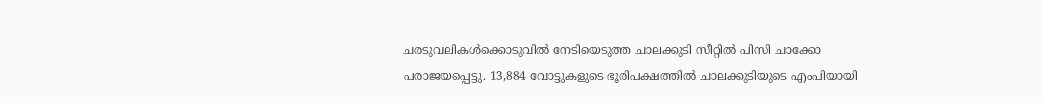ചരടുവലികൾക്കൊടുവിൽ നേടിയെടുത്ത ചാലക്കുടി സീറ്റിൽ പിസി ചാക്കോ പരാജയപ്പെട്ടു. 13,884 വോട്ടുകളുടെ ഭൂരിപക്ഷത്തിൽ ചാലക്കുടിയുടെ എംപിയായി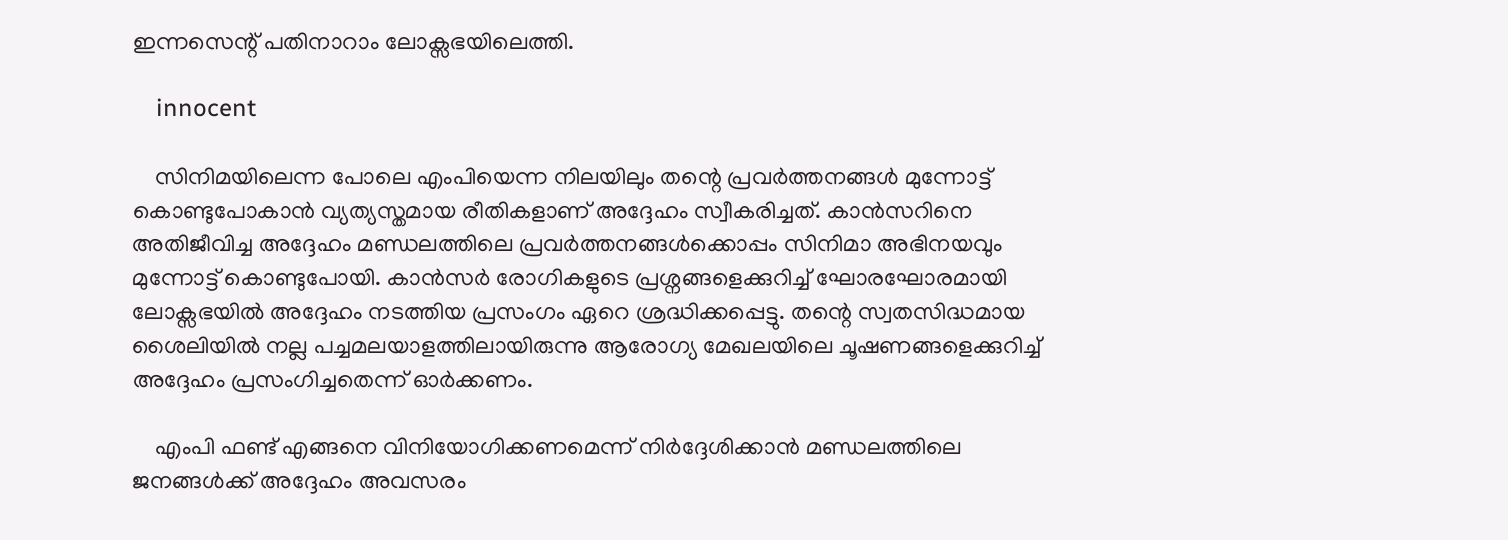ഇന്നസെന്റ് പതിനാറാം ലോക്സഭയിലെത്തി.

    innocent

    സിനിമയിലെന്ന പോലെ എംപിയെന്ന നിലയിലും തന്റെ പ്രവർത്തനങ്ങൾ മുന്നോട്ട് കൊണ്ടുപോകാൻ വ്യത്യസ്തമായ രീതികളാണ് അദ്ദേഹം സ്വീകരിച്ചത്. കാൻസറിനെ അതിജീവിച്ച അദ്ദേഹം മണ്ഡലത്തിലെ പ്രവർത്തനങ്ങൾക്കൊപ്പം സിനിമാ അഭിനയവും മുന്നോട്ട് കൊണ്ടുപോയി. കാൻസർ രോഗികളുടെ പ്രശ്നങ്ങളെക്കുറിച്ച് ഘോരഘോരമായി ലോക്സഭയിൽ അദ്ദേഹം നടത്തിയ പ്രസംഗം ഏറെ ശ്രദ്ധിക്കപ്പെട്ടു. തന്റെ സ്വതസിദ്ധമായ ശൈലിയിൽ നല്ല പച്ചമലയാളത്തിലായിരുന്നു ആരോഗ്യ മേഖലയിലെ ചൂഷണങ്ങളെക്കുറിച്ച് അദ്ദേഹം പ്രസംഗിച്ചതെന്ന് ഓർക്കണം.

    എംപി ഫണ്ട് എങ്ങനെ വിനിയോഗിക്കണമെന്ന് നിർദ്ദേശിക്കാൻ മണ്ഡലത്തിലെ ജനങ്ങൾക്ക് അദ്ദേഹം അവസരം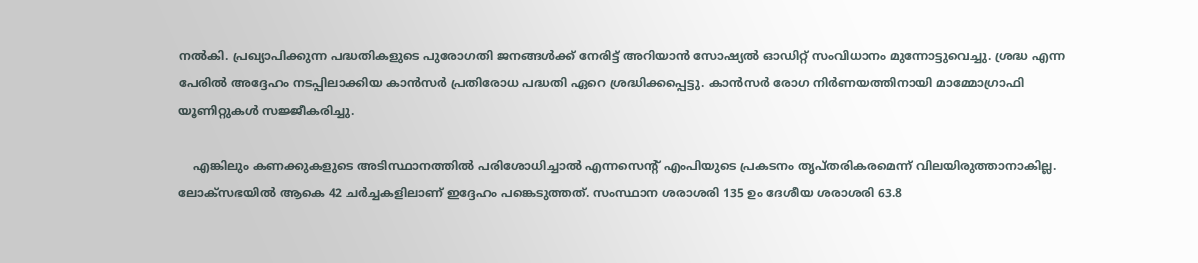നൽകി. പ്രഖ്യാപിക്കുന്ന പദ്ധതികളുടെ പുരോഗതി ജനങ്ങൾക്ക് നേരിട്ട് അറിയാൻ സോഷ്യൽ ഓഡിറ്റ് സംവിധാനം മുന്നോട്ടുവെച്ചു. ശ്രദ്ധ എന്ന പേരിൽ അദ്ദേഹം നടപ്പിലാക്കിയ കാൻസർ പ്രതിരോധ പദ്ധതി ഏറെ ശ്രദ്ധിക്കപ്പെട്ടു. കാൻസർ രോഗ നിർണയത്തിനായി മാമ്മോഗ്രാഫി യൂണിറ്റുകൾ സജ്ജീകരിച്ചു.

    എങ്കിലും കണക്കുകളുടെ അടിസ്ഥാനത്തിൽ പരിശോധിച്ചാൽ എന്നസെന്റ് എംപിയുടെ പ്രകടനം തൃപ്തരികരമെന്ന് വിലയിരുത്താനാകില്ല. ലോക്സഭയിൽ ആകെ 42 ചര്‍ച്ചകളിലാണ് ഇദ്ദേഹം പങ്കെടുത്തത്. സംസ്ഥാന ശരാശരി 135 ഉം ദേശീയ ശരാശരി 63.8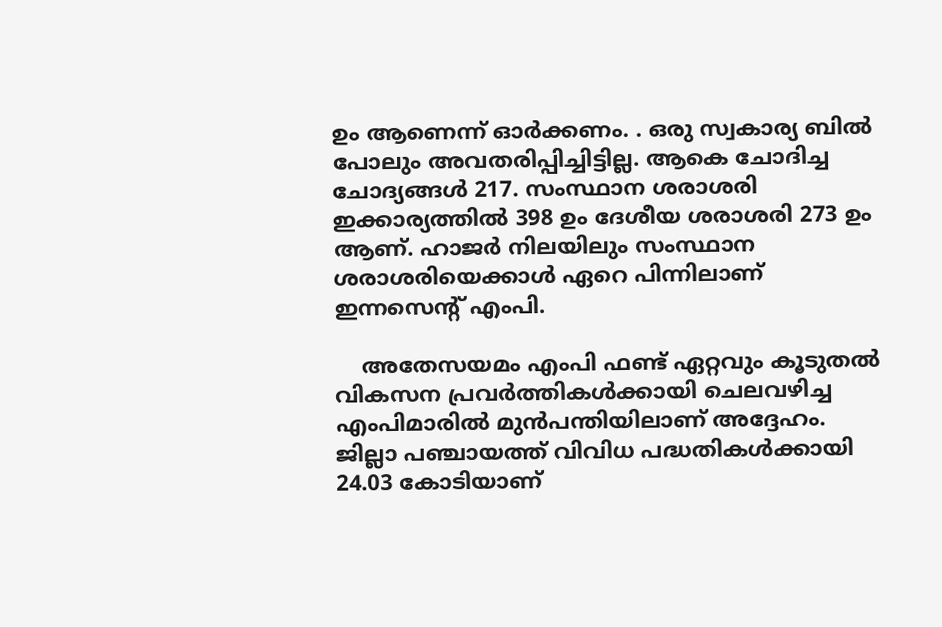ഉം ആണെന്ന് ഓർക്കണം. . ഒരു സ്വകാര്യ ബില്‍ പോലും അവതരിപ്പിച്ചിട്ടില്ല. ആകെ ചോദിച്ച ചോദ്യങ്ങള്‍ 217. സംസ്ഥാന ശരാശരി ഇക്കാര്യത്തില്‍ 398 ഉം ദേശീയ ശരാശരി 273 ഉം ആണ്. ഹാജർ നിലയിലും സംസ്ഥാന ശരാശരിയെക്കാൾ ഏറെ പിന്നിലാണ് ഇന്നസെന്റ് എംപി.

    അതേസയമം എംപി ഫണ്ട് ഏറ്റവും കൂടുതല്‍ വികസന പ്രവര്‍ത്തികള്‍ക്കായി ചെലവഴിച്ച എംപിമാരില്‍ മുന്‍പന്തിയിലാണ് അദ്ദേഹം. ജില്ലാ പഞ്ചായത്ത് വിവിധ പദ്ധതികൾ‌ക്കായി 24.03 കോടിയാണ്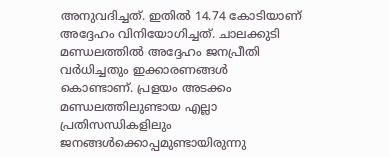അനുവദിച്ചത്. ഇതില്‍ 14.74 കോടിയാണ് അദ്ദേഹം വിനിയോഗിച്ചത്. ചാലക്കുടി മണ്ഡലത്തില്‍ അദ്ദേഹം ജനപ്രീതി വര്‍ധിച്ചതും ഇക്കാരണങ്ങള്‍ കൊണ്ടാണ്. പ്രളയം അടക്കം മണ്ഡലത്തിലുണ്ടായ എല്ലാ പ്രതിസന്ധികളിലും ജനങ്ങൾക്കൊപ്പമുണ്ടായിരുന്നു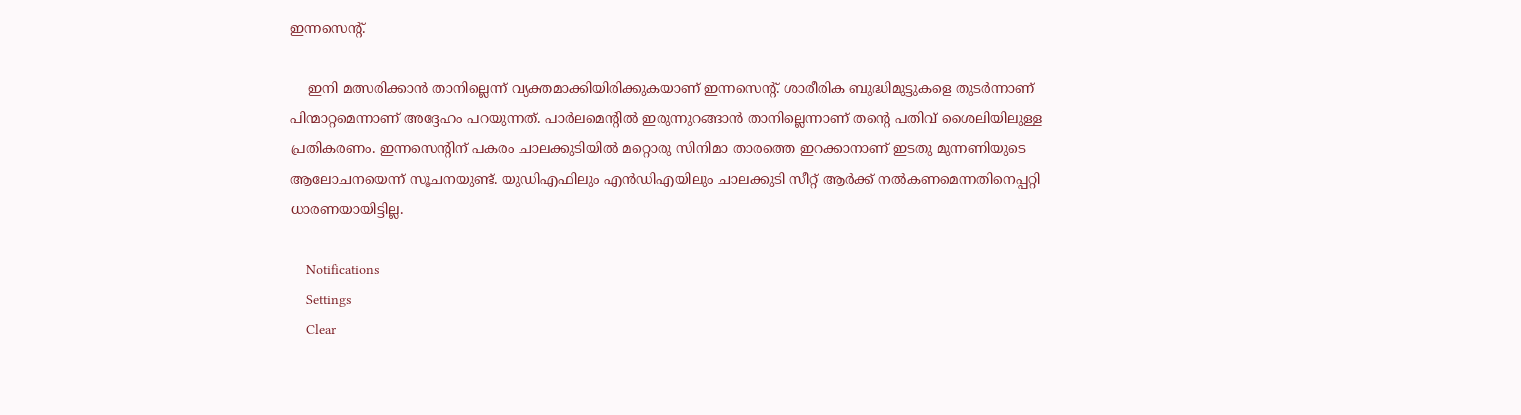ഇന്നസെന്റ്.

    ഇനി മത്സരിക്കാൻ താനില്ലെന്ന് വ്യക്തമാക്കിയിരിക്കുകയാണ് ഇന്നസെന്റ്. ശാരീരിക ബുദ്ധിമുട്ടുകളെ തുടർന്നാണ് പിന്മാറ്റമെന്നാണ് അദ്ദേഹം പറയുന്നത്. പാർലമെന്റിൽ ഇരുന്നുറങ്ങാൻ താനില്ലെന്നാണ് തന്റെ പതിവ് ശൈലിയിലുള്ള പ്രതികരണം. ഇന്നസെന്റിന് പകരം ചാലക്കുടിയിൽ മറ്റൊരു സിനിമാ താരത്തെ ഇറക്കാനാണ് ഇടതു മുന്നണിയുടെ ആലോചനയെന്ന് സൂചനയുണ്ട്. യുഡിഎഫിലും എൻഡിഎയിലും ചാലക്കുടി സീറ്റ് ആർക്ക് നൽകണമെന്നതിനെപ്പറ്റി ധാരണയായിട്ടില്ല.

    Notifications
    Settings
    Clear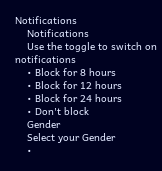Notifications
    Notifications
    Use the toggle to switch on notifications
    • Block for 8 hours
    • Block for 12 hours
    • Block for 24 hours
    • Don't block
    Gender
    Select your Gender
    •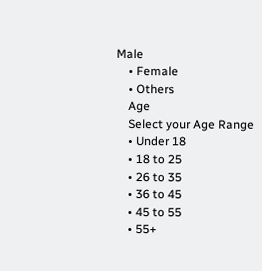Male
    • Female
    • Others
    Age
    Select your Age Range
    • Under 18
    • 18 to 25
    • 26 to 35
    • 36 to 45
    • 45 to 55
    • 55+